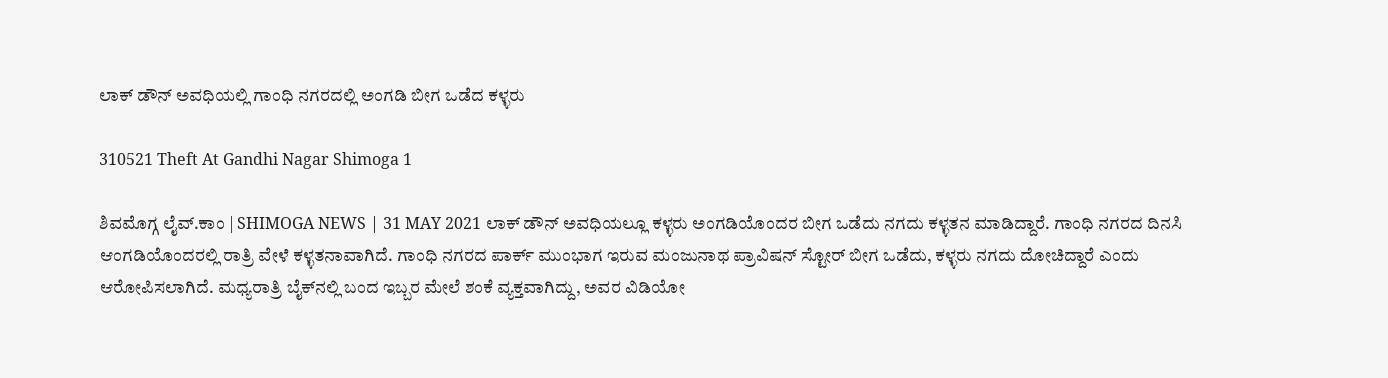ಲಾಕ್ ಡೌನ್ ಅವಧಿಯಲ್ಲಿ ಗಾಂಧಿ ನಗರದಲ್ಲಿ ಅಂಗಡಿ ಬೀಗ ಒಡೆದ ಕಳ್ಳರು

310521 Theft At Gandhi Nagar Shimoga 1

ಶಿವಮೊಗ್ಗ ಲೈವ್.ಕಾಂ | SHIMOGA NEWS | 31 MAY 2021 ಲಾಕ್ ಡೌನ್ ಅವಧಿಯಲ್ಲೂ ಕಳ್ಳರು ಅಂಗಡಿಯೊಂದರ ಬೀಗ ಒಡೆದು ನಗದು ಕಳ್ಳತನ ಮಾಡಿದ್ದಾರೆ. ಗಾಂಧಿ ನಗರದ ದಿನಸಿ ಆಂಗಡಿಯೊಂದರಲ್ಲಿ ರಾತ್ರಿ ವೇಳೆ ಕಳ್ಳತನಾವಾಗಿದೆ. ಗಾಂಧಿ ನಗರದ ಪಾರ್ಕ್ ಮುಂಭಾಗ ಇರುವ ಮಂಜುನಾಥ ಪ್ರಾವಿಷನ್ ಸ್ಟೋರ್ ಬೀಗ ಒಡೆದು, ಕಳ್ಳರು ನಗದು ದೋಚಿದ್ದಾರೆ ಎಂದು ಆರೋಪಿಸಲಾಗಿದೆ. ಮಧ್ಯರಾತ್ರಿ ಬೈಕ್‍ನಲ್ಲಿ ಬಂದ ಇಬ್ಬರ ಮೇಲೆ ಶಂಕೆ ವ್ಯಕ್ತವಾಗಿದ್ದು, ಅವರ ವಿಡಿಯೋ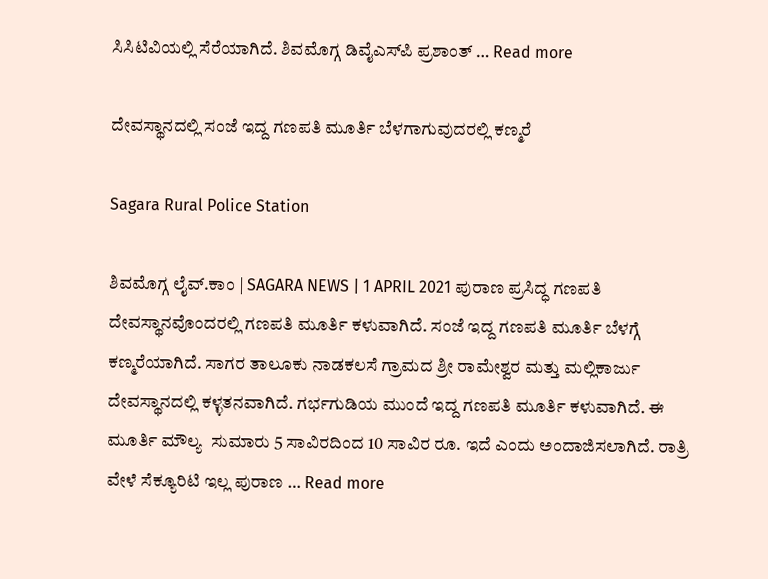ಸಿಸಿಟಿವಿಯಲ್ಲಿ ಸೆರೆಯಾಗಿದೆ. ಶಿವಮೊಗ್ಗ ಡಿವೈಎಸ್‍ಪಿ ಪ್ರಶಾಂತ್ … Read more

ದೇವಸ್ಥಾನದಲ್ಲಿ ಸಂಜೆ ಇದ್ದ ಗಣಪತಿ ಮೂರ್ತಿ ಬೆಳಗಾಗುವುದರಲ್ಲಿ ಕಣ್ಮರೆ

Sagara Rural Police Station

ಶಿವಮೊಗ್ಗ ಲೈವ್.ಕಾಂ | SAGARA NEWS | 1 APRIL 2021 ಪುರಾಣ ಪ್ರಸಿದ್ಧ ಗಣಪತಿ ದೇವಸ್ಥಾನವೊಂದರಲ್ಲಿ ಗಣಪತಿ ಮೂರ್ತಿ ಕಳುವಾಗಿದೆ. ಸಂಜೆ ಇದ್ದ ಗಣಪತಿ ಮೂರ್ತಿ ಬೆಳಗ್ಗೆ ಕಣ್ಮರೆಯಾಗಿದೆ. ಸಾಗರ ತಾಲೂಕು ನಾಡಕಲಸೆ ಗ್ರಾಮದ ಶ್ರೀ ರಾಮೇಶ್ವರ ಮತ್ತು ಮಲ್ಲಿಕಾರ್ಜು ದೇವಸ್ಥಾನದಲ್ಲಿ ಕಳ್ಳತನವಾಗಿದೆ. ಗರ್ಭಗುಡಿಯ ಮುಂದೆ ಇದ್ದ ಗಣಪತಿ ಮೂರ್ತಿ ಕಳುವಾಗಿದೆ. ಈ ಮೂರ್ತಿ ಮೌಲ್ಯ  ಸುಮಾರು 5 ಸಾವಿರದಿಂದ 10 ಸಾವಿರ ರೂ. ಇದೆ ಎಂದು ಅಂದಾಜಿಸಲಾಗಿದೆ. ರಾತ್ರಿ ವೇಳೆ ಸೆಕ್ಯೂರಿಟಿ ಇಲ್ಲ ಪುರಾಣ … Read more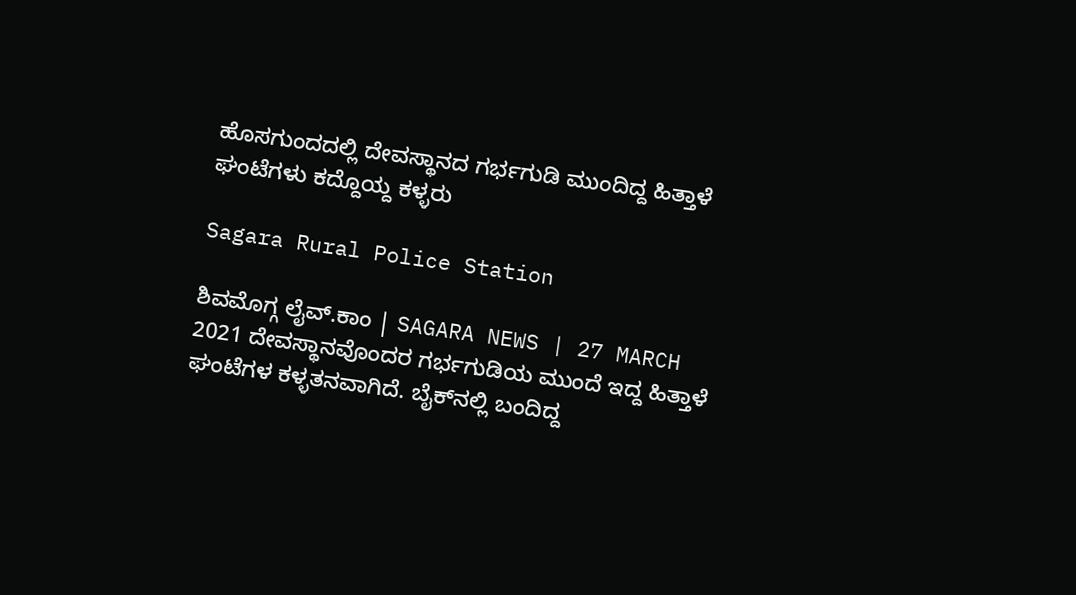ಹೊಸಗುಂದದಲ್ಲಿ ದೇವಸ್ಥಾನದ ಗರ್ಭಗುಡಿ ಮುಂದಿದ್ದ ಹಿತ್ತಾಳೆ ಘಂಟೆಗಳು ಕದ್ದೊಯ್ದ ಕಳ್ಳರು

Sagara Rural Police Station

ಶಿವಮೊಗ್ಗ ಲೈವ್.ಕಾಂ | SAGARA NEWS | 27 MARCH 2021 ದೇವಸ್ಥಾನವೊಂದರ ಗರ್ಭಗುಡಿಯ ಮುಂದೆ ಇದ್ದ ಹಿತ್ತಾಳೆ ಘಂಟೆಗಳ ಕಳ್ಳತನವಾಗಿದೆ. ಬೈಕ್‌ನಲ್ಲಿ ಬಂದಿದ್ದ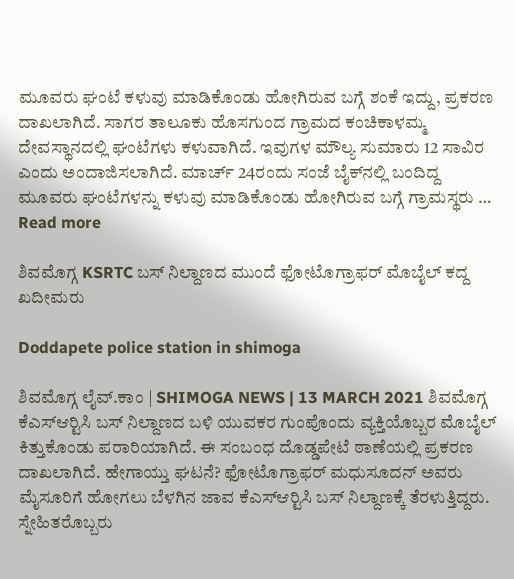ಮೂವರು ಘಂಟೆ ಕಳುವು ಮಾಡಿಕೊಂಡು ಹೋಗಿರುವ ಬಗ್ಗೆ ಶಂಕೆ ಇದ್ದು, ಪ್ರಕರಣ ದಾಖಲಾಗಿದೆ. ಸಾಗರ ತಾಲೂಕು ಹೊಸಗುಂದ ಗ್ರಾಮದ ಕಂಚಿಕಾಳಮ್ಮ ದೇವಸ್ಥಾನದಲ್ಲಿ ಘಂಟೆಗಳು ಕಳುವಾಗಿದೆ. ಇವುಗಳ ಮೌಲ್ಯ ಸುಮಾರು 12 ಸಾವಿರ ಎಂದು ಅಂದಾಜಿಸಲಾಗಿದೆ. ಮಾರ್ಚ್‌ 24ರಂದು ಸಂಜೆ ಬೈಕ್‌ನಲ್ಲಿ ಬಂದಿದ್ದ ಮೂವರು ಘಂಟೆಗಳನ್ನು ಕಳುವು ಮಾಡಿಕೊಂಡು ಹೋಗಿರುವ ಬಗ್ಗೆ ಗ್ರಾಮಸ್ಥರು … Read more

ಶಿವಮೊಗ್ಗ KSRTC ಬಸ್ ನಿಲ್ದಾಣದ ಮುಂದೆ ಫೋಟೊಗ್ರಾಫರ್ ಮೊಬೈಲ್ ಕದ್ದ ಖದೀಮರು

Doddapete police station in shimoga

ಶಿವಮೊಗ್ಗ ಲೈವ್.ಕಾಂ | SHIMOGA NEWS | 13 MARCH 2021 ಶಿವಮೊಗ್ಗ ಕೆಎಸ್‍ಆರ್‍ಟಿಸಿ ಬಸ್ ನಿಲ್ದಾಣದ ಬಳಿ ಯುವಕರ ಗುಂಪೊಂದು ವ್ಯಕ್ತಿಯೊಬ್ಬರ ಮೊಬೈಲ್ ಕಿತ್ತುಕೊಂಡು ಪರಾರಿಯಾಗಿದೆ. ಈ ಸಂಬಂಧ ದೊಡ್ಡಪೇಟೆ ಠಾಣೆಯಲ್ಲಿ ಪ್ರಕರಣ ದಾಖಲಾಗಿದೆ. ಹೇಗಾಯ್ತು ಘಟನೆ? ಫೋಟೊಗ್ರಾಫರ್ ಮಧುಸೂದನ್ ಅವರು ಮೈಸೂರಿಗೆ ಹೋಗಲು ಬೆಳಗಿನ ಜಾವ ಕೆಎಸ್‍ಆರ್‍ಟಿಸಿ ಬಸ್ ನಿಲ್ದಾಣಕ್ಕೆ ತೆರಳುತ್ತಿದ್ದರು. ಸ್ನೇಹಿತರೊಬ್ಬರು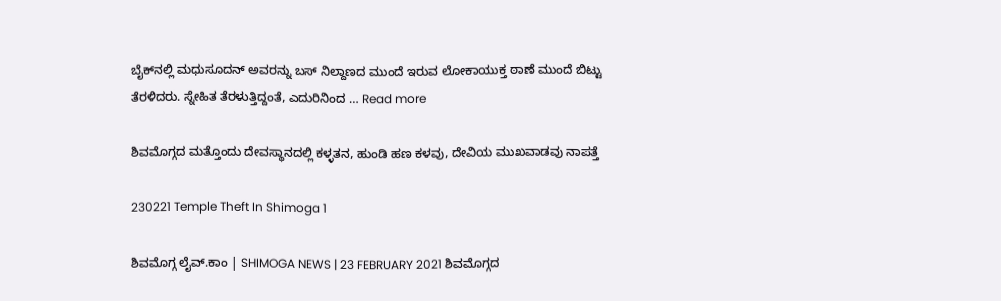ಬೈಕ್‍ನಲ್ಲಿ ಮಧುಸೂದನ್ ಅವರನ್ನು ಬಸ್ ನಿಲ್ದಾಣದ ಮುಂದೆ ಇರುವ ಲೋಕಾಯುಕ್ತ ಠಾಣೆ ಮುಂದೆ ಬಿಟ್ಟು ತೆರಳಿದರು. ಸ್ನೇಹಿತ ತೆರಳುತ್ತಿದ್ದಂತೆ, ಎದುರಿನಿಂದ … Read more

ಶಿವಮೊಗ್ಗದ ಮತ್ತೊಂದು ದೇವಸ್ಥಾನದಲ್ಲಿ ಕಳ್ಳತನ, ಹುಂಡಿ ಹಣ ಕಳವು, ದೇವಿಯ ಮುಖವಾಡವು ನಾಪತ್ತೆ

230221 Temple Theft In Shimoga 1

ಶಿವಮೊಗ್ಗ ಲೈವ್.ಕಾಂ | SHIMOGA NEWS | 23 FEBRUARY 2021 ಶಿವಮೊಗ್ಗದ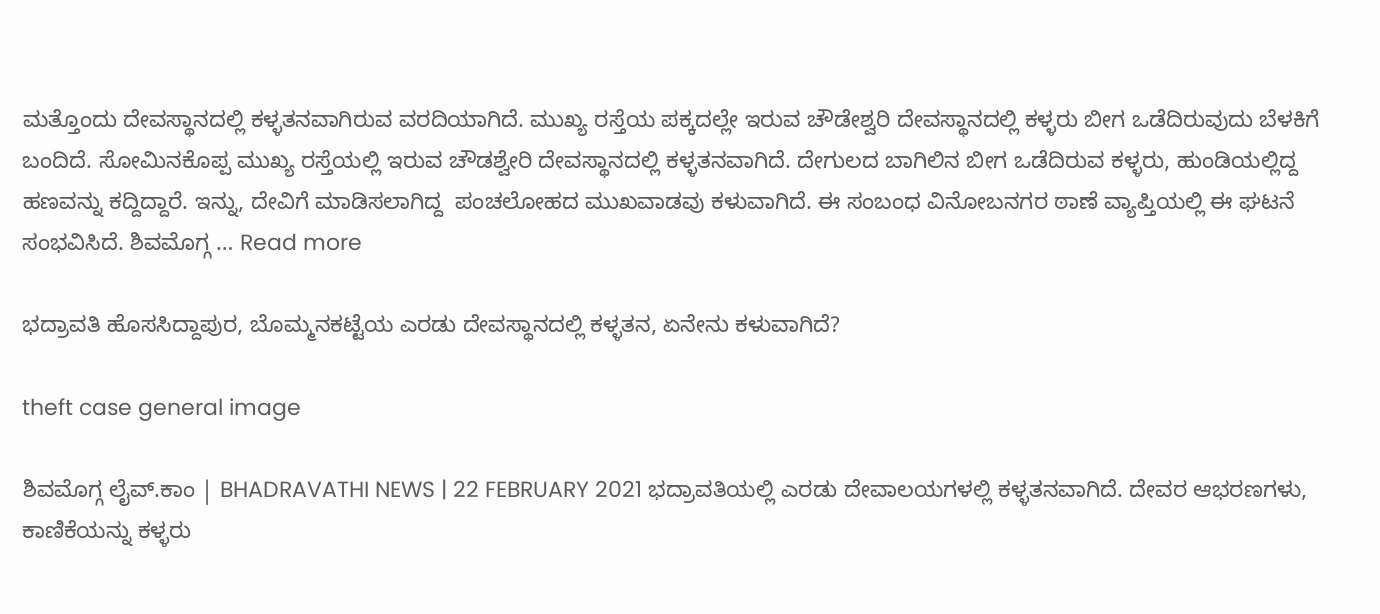ಮತ್ತೊಂದು ದೇವಸ್ಥಾನದಲ್ಲಿ ಕಳ್ಳತನವಾಗಿರುವ ವರದಿಯಾಗಿದೆ. ಮುಖ್ಯ ರಸ್ತೆಯ ಪಕ್ಕದಲ್ಲೇ ಇರುವ ಚೌಡೇಶ್ವರಿ ದೇವಸ್ಥಾನದಲ್ಲಿ ಕಳ್ಳರು ಬೀಗ ಒಡೆದಿರುವುದು ಬೆಳಕಿಗೆ ಬಂದಿದೆ. ಸೋಮಿನಕೊಪ್ಪ ಮುಖ್ಯ ರಸ್ತೆಯಲ್ಲಿ ಇರುವ ಚೌಡಶ್ವೇರಿ ದೇವಸ್ಥಾನದಲ್ಲಿ ಕಳ್ಳತನವಾಗಿದೆ. ದೇಗುಲದ ಬಾಗಿಲಿನ ಬೀಗ ಒಡೆದಿರುವ ಕಳ್ಳರು, ಹುಂಡಿಯಲ್ಲಿದ್ದ ಹಣವನ್ನು ಕದ್ದಿದ್ದಾರೆ. ಇನ್ನು, ದೇವಿಗೆ ಮಾಡಿಸಲಾಗಿದ್ದ  ಪಂಚಲೋಹದ ಮುಖವಾಡವು ಕಳುವಾಗಿದೆ. ಈ ಸಂಬಂಧ ವಿನೋಬನಗರ ಠಾಣೆ ವ್ಯಾಪ್ತಿಯಲ್ಲಿ ಈ ಘಟನೆ ಸಂಭವಿಸಿದೆ. ಶಿವಮೊಗ್ಗ … Read more

ಭದ್ರಾವತಿ ಹೊಸಸಿದ್ದಾಪುರ, ಬೊಮ್ಮನಕಟ್ಟೆಯ ಎರಡು ದೇವಸ್ಥಾನದಲ್ಲಿ ಕಳ್ಳತನ, ಏನೇನು ಕಳುವಾಗಿದೆ?

theft case general image

ಶಿವಮೊಗ್ಗ ಲೈವ್.ಕಾಂ | BHADRAVATHI NEWS | 22 FEBRUARY 2021 ಭದ್ರಾವತಿಯಲ್ಲಿ ಎರಡು ದೇವಾಲಯಗಳಲ್ಲಿ ಕಳ್ಳತನವಾಗಿದೆ. ದೇವರ ಆಭರಣಗಳು, ಕಾಣಿಕೆಯನ್ನು ಕಳ್ಳರು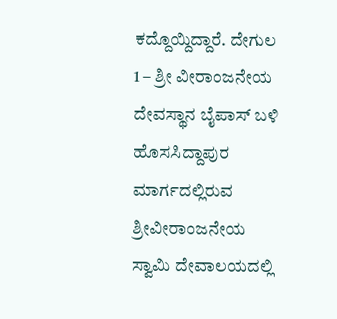ಕದ್ದೊಯ್ದಿದ್ದಾರೆ. ದೇಗುಲ 1 – ಶ್ರೀ ವೀರಾಂಜನೇಯ ದೇವಸ್ಥಾನ ಬೈಪಾಸ್ ಬಳಿ ಹೊಸಸಿದ್ದಾಪುರ ಮಾರ್ಗದಲ್ಲಿರುವ ಶ್ರೀವೀರಾಂಜನೇಯ ಸ್ವಾಮಿ ದೇವಾಲಯದಲ್ಲಿ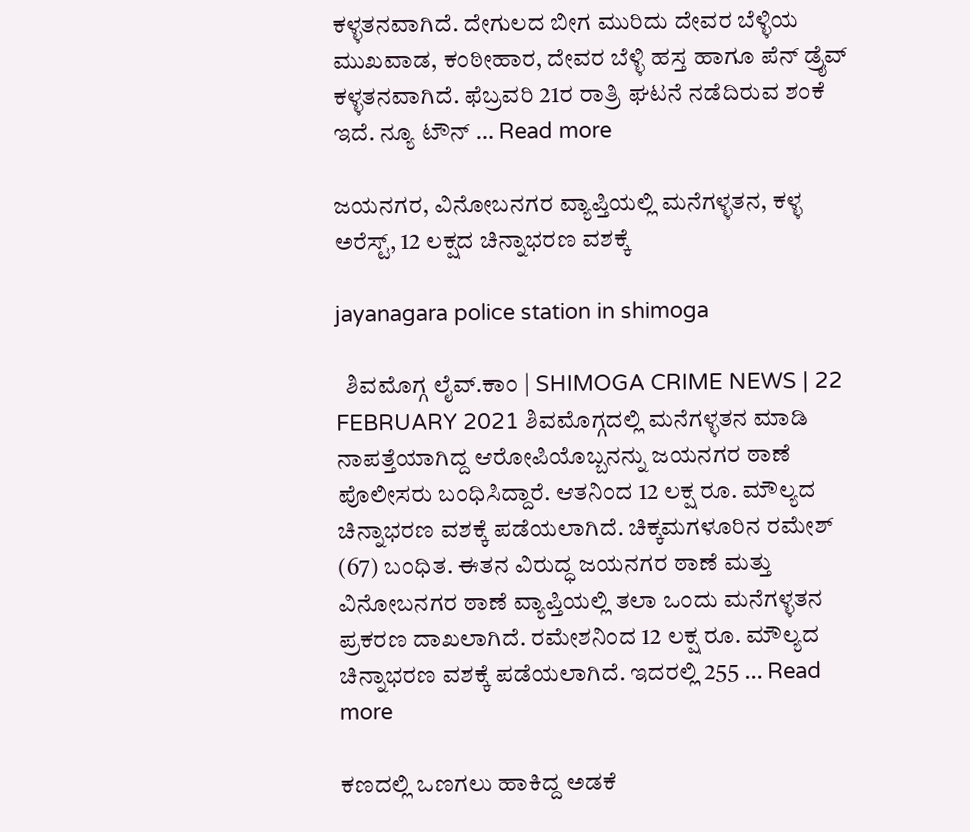ಕಳ್ಳತನವಾಗಿದೆ. ದೇಗುಲದ ಬೀಗ ಮುರಿದು ದೇವರ ಬೆಳ್ಳಿಯ ಮುಖವಾಡ, ಕಂಠೀಹಾರ, ದೇವರ ಬೆಳ್ಳಿ ಹಸ್ತ ಹಾಗೂ ಪೆನ್ ಡ್ರೈವ್‍ ಕಳ್ಳತನವಾಗಿದೆ. ಫೆಬ್ರವರಿ 21ರ ರಾತ್ರಿ ಘಟನೆ ನಡೆದಿರುವ ಶಂಕೆ ಇದೆ. ನ್ಯೂ ಟೌನ್‍ … Read more

ಜಯನಗರ, ವಿನೋಬನಗರ ವ್ಯಾಪ್ತಿಯಲ್ಲಿ ಮನೆಗಳ್ಳತನ, ಕಳ್ಳ ಅರೆಸ್ಟ್, 12 ಲಕ್ಷದ ಚಿನ್ನಾಭರಣ ವಶಕ್ಕೆ

jayanagara police station in shimoga

  ಶಿವಮೊಗ್ಗ ಲೈವ್.ಕಾಂ | SHIMOGA CRIME NEWS | 22 FEBRUARY 2021 ಶಿವಮೊಗ್ಗದಲ್ಲಿ ಮನೆಗಳ್ಳತನ ಮಾಡಿ ನಾಪತ್ತೆಯಾಗಿದ್ದ ಆರೋಪಿಯೊಬ್ಬನನ್ನು ಜಯನಗರ ಠಾಣೆ ಪೊಲೀಸರು ಬಂಧಿಸಿದ್ದಾರೆ. ಆತನಿಂದ 12 ಲಕ್ಷ ರೂ. ಮೌಲ್ಯದ ಚಿನ್ನಾಭರಣ ವಶಕ್ಕೆ ಪಡೆಯಲಾಗಿದೆ. ಚಿಕ್ಕಮಗಳೂರಿನ ರಮೇಶ್ (67) ಬಂಧಿತ. ಈತನ ವಿರುದ್ಧ ಜಯನಗರ ಠಾಣೆ ಮತ್ತು ವಿನೋಬನಗರ ಠಾಣೆ ವ್ಯಾಪ್ತಿಯಲ್ಲಿ ತಲಾ ಒಂದು ಮನೆಗಳ್ಳತನ ಪ್ರಕರಣ ದಾಖಲಾಗಿದೆ. ರಮೇಶನಿಂದ 12 ಲಕ್ಷ ರೂ. ಮೌಲ್ಯದ ಚಿನ್ನಾಭರಣ ವಶಕ್ಕೆ ಪಡೆಯಲಾಗಿದೆ. ಇದರಲ್ಲಿ 255 … Read more

ಕಣದಲ್ಲಿ ಒಣಗಲು ಹಾಕಿದ್ದ ಅಡಕೆ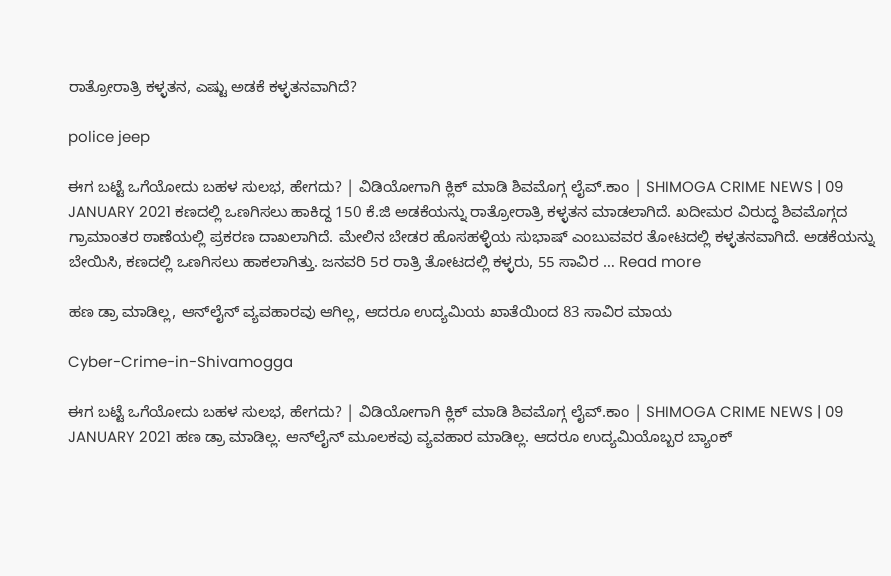ರಾತ್ರೋರಾತ್ರಿ ಕಳ್ಳತನ, ಎಷ್ಟು ಅಡಕೆ ಕಳ್ಳತನವಾಗಿದೆ?

police jeep

ಈಗ ಬಟ್ಟೆ ಒಗೆಯೋದು ಬಹಳ ಸುಲಭ, ಹೇಗದು? | ವಿಡಿಯೋಗಾಗಿ ಕ್ಲಿಕ್ ಮಾಡಿ ಶಿವಮೊಗ್ಗ ಲೈವ್.ಕಾಂ | SHIMOGA CRIME NEWS | 09 JANUARY 2021 ಕಣದಲ್ಲಿ ಒಣಗಿಸಲು ಹಾಕಿದ್ದ 150 ಕೆ.ಜಿ ಅಡಕೆಯನ್ನು ರಾತ್ರೋರಾತ್ರಿ ಕಳ್ಳತನ ಮಾಡಲಾಗಿದೆ. ಖದೀಮರ ವಿರುದ್ಧ ಶಿವಮೊಗ್ಗದ ಗ್ರಾಮಾಂತರ ಠಾಣೆಯಲ್ಲಿ ಪ್ರಕರಣ ದಾಖಲಾಗಿದೆ. ಮೇಲಿನ ಬೇಡರ ಹೊಸಹಳ್ಳಿಯ ಸುಭಾಷ್ ಎಂಬುವವರ ತೋಟದಲ್ಲಿ ಕಳ್ಳತನವಾಗಿದೆ. ಅಡಕೆಯನ್ನು ಬೇಯಿಸಿ, ಕಣದಲ್ಲಿ ಒಣಗಿಸಲು ಹಾಕಲಾಗಿತ್ತು. ಜನವರಿ 5ರ ರಾತ್ರಿ ತೋಟದಲ್ಲಿ ಕಳ್ಳರು, 55 ಸಾವಿರ … Read more

ಹಣ ಡ್ರಾ ಮಾಡಿಲ್ಲ, ಆನ್‌ಲೈನ್‌ ವ್ಯವಹಾರವು ಆಗಿಲ್ಲ, ಆದರೂ ಉದ್ಯಮಿಯ ಖಾತೆಯಿಂದ 83 ಸಾವಿರ ಮಾಯ

Cyber-Crime-in-Shivamogga

ಈಗ ಬಟ್ಟೆ ಒಗೆಯೋದು ಬಹಳ ಸುಲಭ, ಹೇಗದು? | ವಿಡಿಯೋಗಾಗಿ ಕ್ಲಿಕ್ ಮಾಡಿ ಶಿವಮೊಗ್ಗ ಲೈವ್.ಕಾಂ | SHIMOGA CRIME NEWS | 09 JANUARY 2021 ಹಣ ಡ್ರಾ ಮಾಡಿಲ್ಲ. ಆನ್‍ಲೈನ್ ಮೂಲಕವು ವ್ಯವಹಾರ ಮಾಡಿಲ್ಲ. ಆದರೂ ಉದ್ಯಮಿಯೊಬ್ಬರ ಬ್ಯಾಂಕ್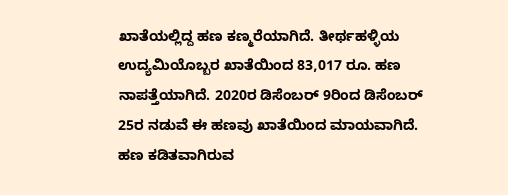ಖಾತೆಯಲ್ಲಿದ್ದ ಹಣ ಕಣ್ಮರೆಯಾಗಿದೆ. ತೀರ್ಥಹಳ್ಳಿಯ ಉದ್ಯಮಿಯೊಬ್ಬರ ಖಾತೆಯಿಂದ 83,017 ರೂ. ಹಣ ನಾಪತ್ತೆಯಾಗಿದೆ. 2020ರ ಡಿಸೆಂಬರ್ 9ರಿಂದ ಡಿಸೆಂಬರ್ 25ರ ನಡುವೆ ಈ ಹಣವು ಖಾತೆಯಿಂದ ಮಾಯವಾಗಿದೆ. ಹಣ ಕಡಿತವಾಗಿರುವ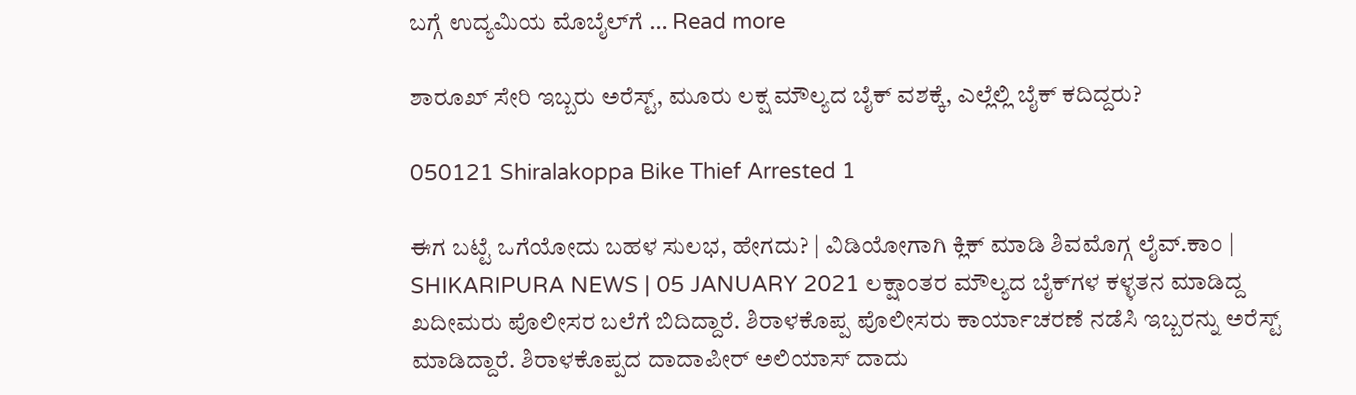ಬಗ್ಗೆ ಉದ್ಯಮಿಯ ಮೊಬೈಲ್‍ಗೆ … Read more

ಶಾರೂಖ್ ಸೇರಿ ಇಬ್ಬರು ಅರೆಸ್ಟ್, ಮೂರು ಲಕ್ಷ ಮೌಲ್ಯದ ಬೈಕ್ ವಶಕ್ಕೆ, ಎಲ್ಲೆಲ್ಲಿ ಬೈಕ್ ಕದಿದ್ದರು?

050121 Shiralakoppa Bike Thief Arrested 1

ಈಗ ಬಟ್ಟೆ ಒಗೆಯೋದು ಬಹಳ ಸುಲಭ, ಹೇಗದು? | ವಿಡಿಯೋಗಾಗಿ ಕ್ಲಿಕ್ ಮಾಡಿ ಶಿವಮೊಗ್ಗ ಲೈವ್.ಕಾಂ | SHIKARIPURA NEWS | 05 JANUARY 2021 ಲಕ್ಷಾಂತರ ಮೌಲ್ಯದ ಬೈಕ್‍ಗಳ ಕಳ್ಳತನ ಮಾಡಿದ್ದ ಖದೀಮರು ಪೊಲೀಸರ ಬಲೆಗೆ ಬಿದಿದ್ದಾರೆ. ಶಿರಾಳಕೊಪ್ಪ ಪೊಲೀಸರು ಕಾರ್ಯಾಚರಣೆ ನಡೆಸಿ ಇಬ್ಬರನ್ನು ಅರೆಸ್ಟ್ ಮಾಡಿದ್ದಾರೆ. ಶಿರಾಳಕೊಪ್ಪದ ದಾದಾಪೀರ್ ಅಲಿಯಾಸ್ ದಾದು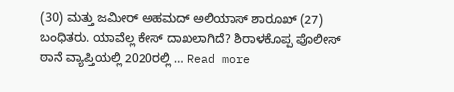(30) ಮತ್ತು ಜಮೀರ್ ಅಹಮದ್ ಅಲಿಯಾಸ್ ಶಾರೂಖ್ (27) ಬಂಧಿತರು. ಯಾವೆಲ್ಲ ಕೇಸ್‍ ದಾಖಲಾಗಿದೆ? ಶಿರಾಳಕೊಪ್ಪ ಪೊಲೀಸ್ ಠಾನೆ ವ್ಯಾಪ್ತಿಯಲ್ಲಿ 2020ರಲ್ಲಿ … Read more